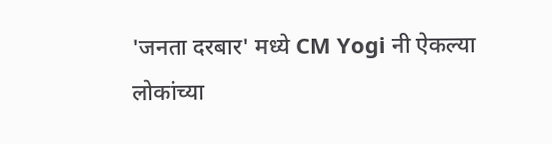'जनता दरबार' मध्ये CM Yogi नी ऐकल्या लोकांच्या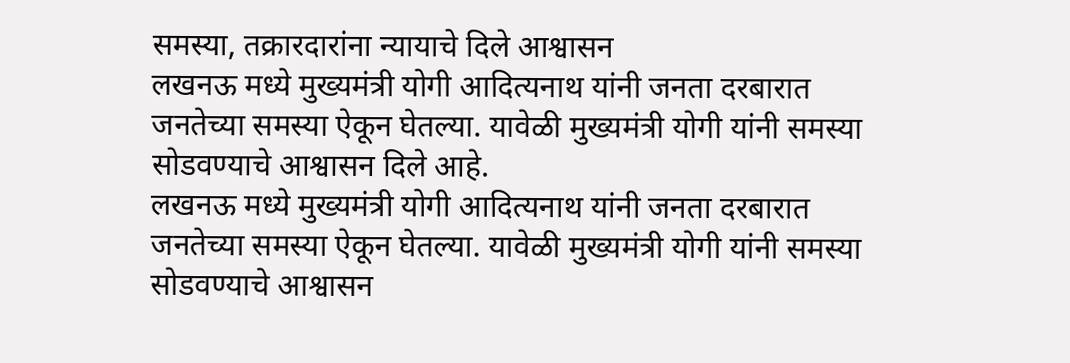समस्या, तक्रारदारांना न्यायाचे दिले आश्वासन
लखनऊ मध्ये मुख्यमंत्री योगी आदित्यनाथ यांनी जनता दरबारात जनतेच्या समस्या ऐकून घेतल्या. यावेळी मुख्यमंत्री योगी यांनी समस्या सोडवण्याचे आश्वासन दिले आहे.
लखनऊ मध्ये मुख्यमंत्री योगी आदित्यनाथ यांनी जनता दरबारात जनतेच्या समस्या ऐकून घेतल्या. यावेळी मुख्यमंत्री योगी यांनी समस्या सोडवण्याचे आश्वासन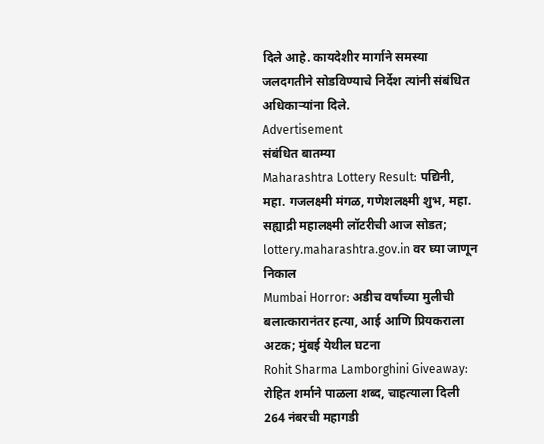दिले आहे. कायदेशीर मार्गाने समस्या जलदगतीने सोडविण्याचे निर्देश त्यांनी संबंधित अधिकाऱ्यांना दिले.
Advertisement
संबंधित बातम्या
Maharashtra Lottery Result: पद्यिनी, महा. गजलक्ष्मी मंगळ, गणेशलक्ष्मी शुभ, महा. सह्याद्री महालक्ष्मी लॉटरीची आज सोडत; lottery.maharashtra.gov.in वर घ्या जाणून निकाल
Mumbai Horror: अडीच वर्षांच्या मुलीची बलात्कारानंतर हत्या, आई आणि प्रियकराला अटक; मुंबई येथील घटना
Rohit Sharma Lamborghini Giveaway: रोहित शर्माने पाळला शब्द, चाहत्याला दिली 264 नंबरची महागडी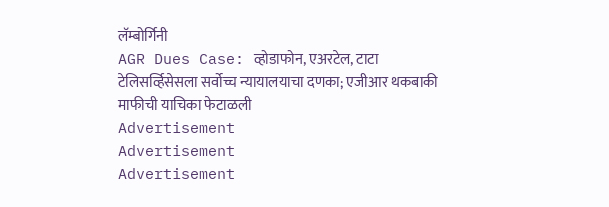लॅम्बोर्गिनी
AGR Dues Case: व्होडाफोन, एअरटेल, टाटा टेलिसर्व्हिसेसला सर्वोच्च न्यायालयाचा दणका; एजीआर थकबाकी माफीची याचिका फेटाळली
Advertisement
Advertisement
Advertisement